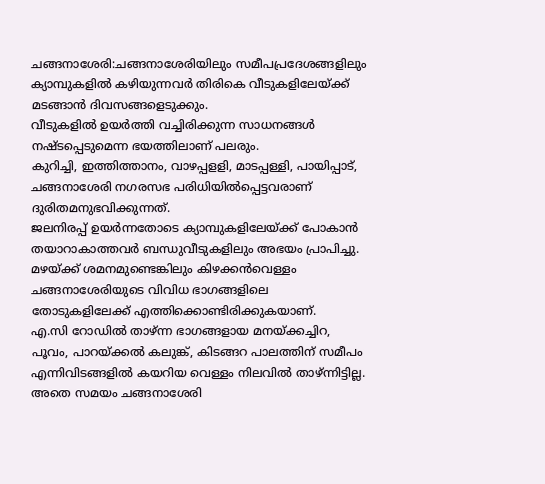ചങ്ങനാശേരി:ചങ്ങനാശേരിയിലും സമീപപ്രദേശങ്ങളിലും
ക്യാമ്പുകളിൽ കഴിയുന്നവർ തിരികെ വീടുകളിലേയ്ക്ക് മടങ്ങാൻ ദിവസങ്ങളെടുക്കും.
വീടുകളിൽ ഉയർത്തി വച്ചിരിക്കുന്ന സാധനങ്ങൾ നഷ്ടപ്പെടുമെന്ന ഭയത്തിലാണ് പലരും.
കുറിച്ചി, ഇത്തിത്താനം, വാഴപ്പളളി, മാടപ്പള്ളി, പായിപ്പാട്, ചങ്ങനാശേരി നഗരസഭ പരിധിയിൽപ്പെട്ടവരാണ് ദുരിതമനുഭവിക്കുന്നത്.
ജലനിരപ്പ് ഉയർന്നതോടെ ക്യാമ്പുകളിലേയ്ക്ക് പോകാൻ തയാറാകാത്തവർ ബന്ധുവീടുകളിലും അഭയം പ്രാപിച്ചു.
മഴയ്ക്ക് ശമനമുണ്ടെങ്കിലും കിഴക്കൻവെള്ളം ചങ്ങനാശേരിയുടെ വിവിധ ഭാഗങ്ങളിലെ തോടുകളിലേക്ക് എത്തിക്കൊണ്ടിരിക്കുകയാണ്.
എ.സി റോഡിൽ താഴ്ന്ന ഭാഗങ്ങളായ മനയ്ക്കച്ചിറ, പൂവം, പാറയ്ക്കൽ കലുങ്ക്, കിടങ്ങറ പാലത്തിന് സമീപം എന്നിവിടങ്ങളിൽ കയറിയ വെള്ളം നിലവിൽ താഴ്ന്നിട്ടില്ല.
അതെ സമയം ചങ്ങനാശേരി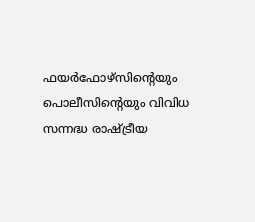ഫയർഫോഴ്സിന്റെയും പൊലീസിന്റെയും വിവിധ സന്നദ്ധ രാഷ്ട്രീയ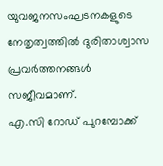യുവജനസംഘടനകളുടെ നേതൃത്വത്തിൽ ദുരിതാശ്വാസ പ്രവർത്തനങ്ങൾ സജീവമാണ്.
എ.സി റോഡ് പുറമ്പോക്ക്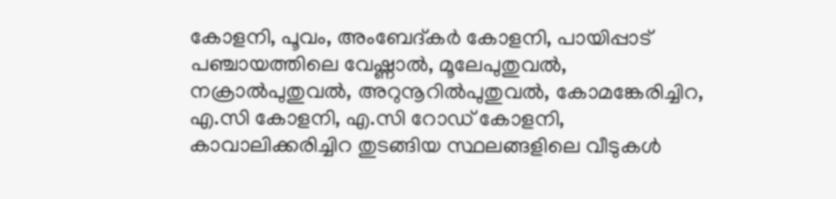കോളനി, പൂവം, അംബേദ്കർ കോളനി, പായിപ്പാട് പഞ്ചായത്തിലെ വേഷ്ണാൽ, മൂലേപുതുവൽ, നക്രാൽപുതുവൽ, അറുനൂറിൽപുതുവൽ, കോമങ്കേരിച്ചിറ, എ.സി കോളനി, എ.സി റോഡ് കോളനി, കാവാലിക്കരിച്ചിറ തുടങ്ങിയ സ്ഥലങ്ങളിലെ വീടുകൾ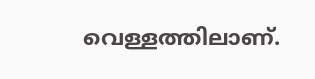വെള്ളത്തിലാണ്.